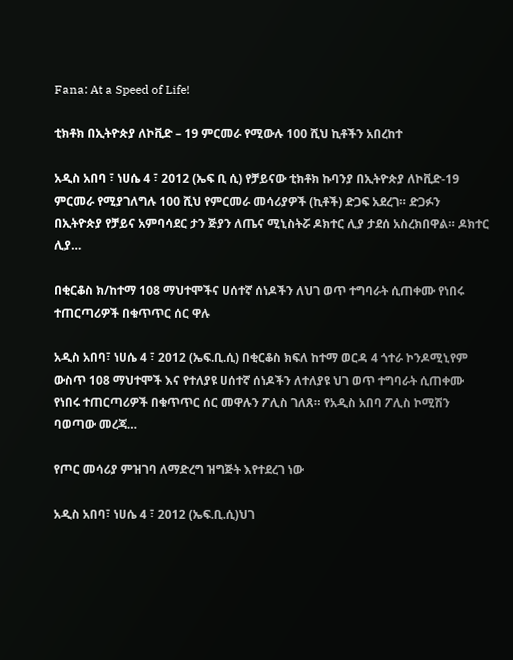Fana: At a Speed of Life!

ቲክቶክ በኢትዮጵያ ለኮቪድ – 19 ምርመራ የሚውሉ 100 ሺህ ኪቶችን አበረከተ

አዲስ አበባ ፣ ነሀሴ 4 ፣ 2012 (ኤፍ ቢ ሲ) የቻይናው ቲክቶክ ኩባንያ በኢትዮጵያ ለኮቪድ-19 ምርመራ የሚያገለግሉ 100 ሺህ የምርመራ መሳሪያዎች (ኪቶች) ድጋፍ አደረገ። ድጋፉን በኢትዮጵያ የቻይና አምባሳደር ታን ጅያን ለጤና ሚኒስትሯ ዶክተር ሊያ ታደሰ አስረክበዋል። ዶክተር ሊያ…

በቂርቆስ ክ/ከተማ 108 ማህተሞችና ሀሰተኛ ሰነዶችን ለህገ ወጥ ተግባራት ሲጠቀሙ የነበሩ ተጠርጣሪዎች በቁጥጥር ሰር ዋሉ

አዲስ አበባ፣ ነሀሴ 4 ፣ 2012 (ኤፍ.ቢ.ሲ) በቂርቆስ ክፍለ ከተማ ወርዳ 4 ጎተራ ኮንዶሚኒየም ውስጥ 108 ማህተሞች እና የተለያዩ ሀሰተኛ ሰነዶችን ለተለያዩ ህገ ወጥ ተግባራት ሲጠቀሙ የነበሩ ተጠርጣሪዎች በቁጥጥር ሰር መዋሉን ፖሊስ ገለጸ። የአዲስ አበባ ፖሊስ ኮሚሽን ባወጣው መረጃ…

የጦር መሳሪያ ምዝገባ ለማድረግ ዝግጅት እየተደረገ ነው

አዲስ አበባ፣ ነሀሴ 4 ፣ 2012 (ኤፍ.ቢ.ሲ)ህገ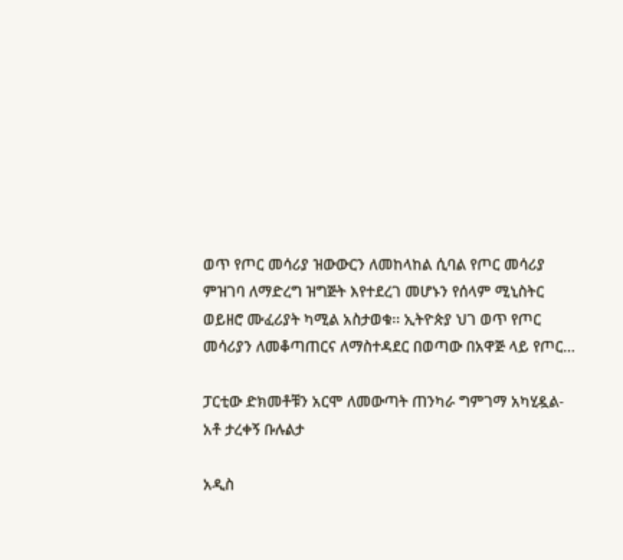ወጥ የጦር መሳሪያ ዝውውርን ለመከላከል ሲባል የጦር መሳሪያ ምዝገባ ለማድረግ ዝግጅት እየተደረገ መሆኑን የሰላም ሚኒስትር ወይዘሮ ሙፈሪያት ካሚል አስታወቁ፡፡ ኢትዮጵያ ህገ ወጥ የጦር መሳሪያን ለመቆጣጠርና ለማስተዳደር በወጣው በአዋጅ ላይ የጦር…

ፓርቲው ድክመቶቹን አርሞ ለመውጣት ጠንካራ ግምገማ አካሂዷል- አቶ ታረቀኝ ቡሉልታ

አዲስ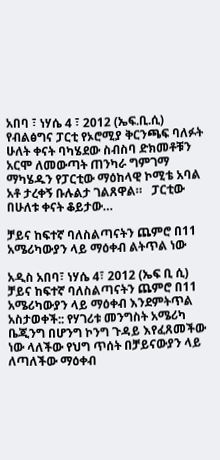አበባ ፣ ነሃሴ 4 ፣ 2012 (ኤፍ.ቢ.ሲ) የብልፅግና ፓርቲ የኦሮሚያ ቅርንጫፍ ባለፉት ሁለት ቀናት ባካሄደው ስብስባ ድክመቶቹን አርሞ ለመውጣት ጠንካራ ግምገማ ማካሄዱን የፓርቲው ማዕከላዊ ኮሚቴ አባል አቶ ታረቀኝ ቡሉልታ ገልጸዋል።   ፓርቲው በሁለቱ ቀናት ቆይታው…

ቻይና ከፍተኛ ባለስልጣናትን ጨምሮ በ11 አሜሪካውያን ላይ ማዕቀብ ልትጥል ነው

አዲስ አበባ፣ ነሃሴ 4፣ 2012 (ኤፍ ቢ ሲ) ቻይና ከፍተኛ ባለስልጣናትን ጨምሮ በ11 አሜሪካውያን ላይ ማዕቀብ እንደምትጥል አስታወቀች:: የሃገሪቱ መንግስት አሜሪካ ቤጂንግ በሆንግ ኮንግ ጉዳይ እየፈጸመችው ነው ላለችው የህግ ጥሰት በቻይናውያን ላይ ለጣለችው ማዕቀብ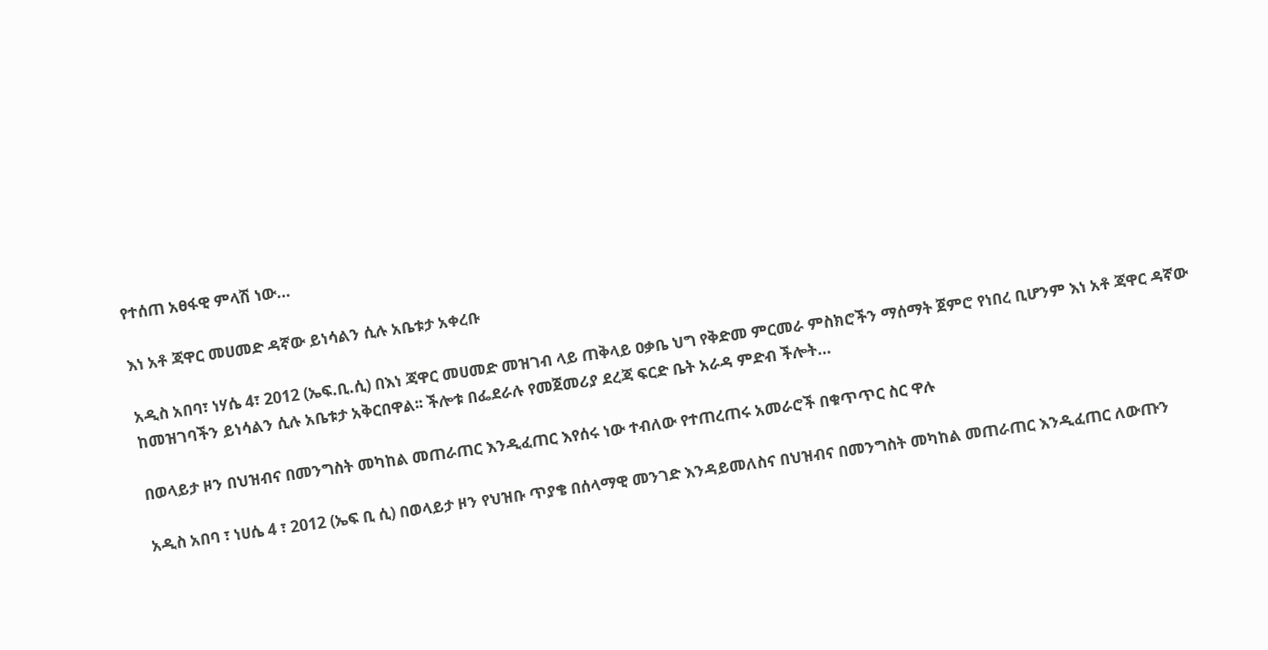የተሰጠ አፀፋዊ ምላሽ ነው…

እነ አቶ ጃዋር መሀመድ ዳኛው ይነሳልን ሲሉ አቤቱታ አቀረቡ

አዲስ አበባ፣ ነሃሴ 4፣ 2012 (ኤፍ.ቢ.ሲ) በእነ ጃዋር መሀመድ መዝገብ ላይ ጠቅላይ ዐቃቤ ህግ የቅድመ ምርመራ ምስክሮችን ማሰማት ጀምሮ የነበረ ቢሆንም እነ አቶ ጃዋር ዳኛው ከመዝገባችን ይነሳልን ሲሉ አቤቱታ አቅርበዋል፡፡ ችሎቱ በፌደራሉ የመጀመሪያ ደረጃ ፍርድ ቤት አራዳ ምድብ ችሎት…

በወላይታ ዞን በህዝብና በመንግስት መካከል መጠራጠር እንዲፈጠር እየሰሩ ነው ተብለው የተጠረጠሩ አመራሮች በቁጥጥር ስር ዋሉ

አዲስ አበባ ፣ ነሀሴ 4 ፣ 2012 (ኤፍ ቢ ሲ) በወላይታ ዞን የህዝቡ ጥያቄ በሰላማዊ መንገድ እንዳይመለስና በህዝብና በመንግስት መካከል መጠራጠር እንዲፈጠር ለውጡን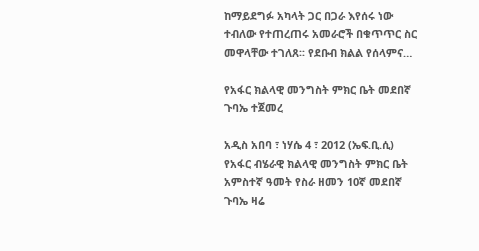ከማይደግፉ አካላት ጋር በጋራ እየሰሩ ነው ተብለው የተጠረጠሩ አመራሮች በቁጥጥር ስር መዋላቸው ተገለጸ፡፡ የደቡብ ክልል የሰላምና…

የአፋር ክልላዊ መንግስት ምክር ቤት መደበኛ ጉባኤ ተጀመረ

አዲስ አበባ ፣ ነሃሴ 4 ፣ 2012 (ኤፍ.ቢ.ሲ) የአፋር ብሄራዊ ክልላዊ መንግስት ምክር ቤት አምስተኛ ዓመት የስራ ዘመን 10ኛ መደበኛ ጉባኤ ዛሬ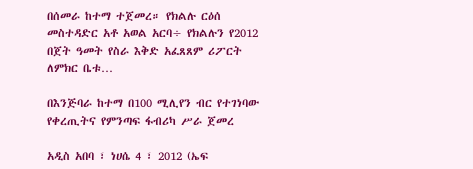በሰመራ ከተማ ተጀመረ። የክልሉ ርዕሰ መስተዳድር አቶ አወል አርባ÷ የክልሉን የ2012 በጀት ዓመት የስራ እቅድ አፈጸጸም ሪፖርት ለምክር ቤቱ…

በእንጅባራ ከተማ በ100 ሚሊየን ብር የተገነባው የቀረጢትና የምንጣፍ ፋብሪካ ሥራ ጀመረ

አዲስ አበባ ፣ ነሀሴ 4 ፣ 2012 (ኤፍ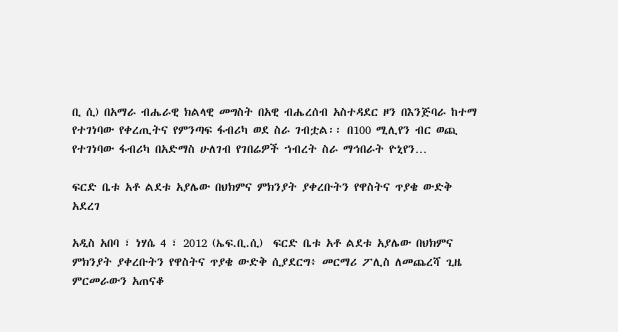ቢ ሲ) በአማራ ብሔራዊ ክልላዊ መግስት በአዊ ብሔረሰብ አስተዳደር ዞን በእንጅባራ ከተማ የተገነባው የቀረጢትና የምንጣፍ ፋብሪካ ወደ ስራ ገብቷል፡፡ በ100 ሚሊየን ብር ወጪ የተገነባው ፋብሪካ በአድማስ ሁለገብ የገበሬዎች ኀብረት ስራ ማኅበራት ዮኒየን…

ፍርድ ቤቱ አቶ ልደቱ አያሌው በህክምና ምክንያት ያቀረቡትን የዋስትና ጥያቄ ውድቅ አደረገ

አዲስ አበባ ፣ ነሃሴ 4 ፣ 2012 (ኤፍ.ቢ.ሲ)  ፍርድ ቤቱ አቶ ልደቱ አያሌው በህክምና ምክንያት ያቀረቡትን የዋስትና ጥያቄ ውድቅ ሲያደርግ፥ መርማሪ ፖሊስ ለመጨረሻ ጊዜ ምርመራውን አጠናቆ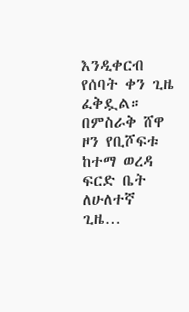እንዲቀርብ የሰባት ቀን ጊዜ ፈቅዷል። በምስራቅ ሸዋ ዞን የቢሾፍቱ ከተማ ወረዳ ፍርድ ቤት ለሁለተኛ ጊዜ…